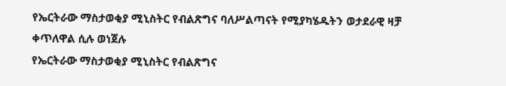የኤርትራው ማስታወቂያ ሚኒስትር የብልጽግና ባለሥልጣናት የሚያካሄዱትን ወታደራዊ ዛቻ ቀጥለዋል ሲሉ ወነጀሉ
የኤርትራው ማስታወቂያ ሚኒስትር የብልጽግና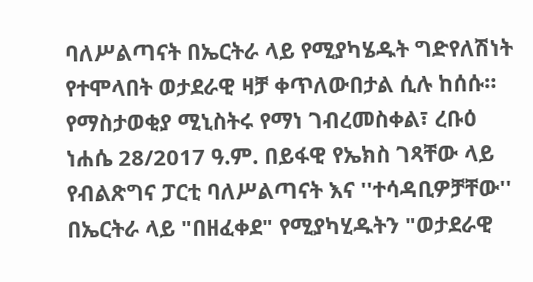ባለሥልጣናት በኤርትራ ላይ የሚያካሄዱት ግድየለሽነት የተሞላበት ወታደራዊ ዛቻ ቀጥለውበታል ሲሉ ከሰሱ። የማስታወቂያ ሚኒስትሩ የማነ ገብረመስቀል፣ ረቡዕ ነሐሴ 28/2017 ዓ.ም. በይፋዊ የኤክስ ገጻቸው ላይ የብልጽግና ፓርቲ ባለሥልጣናት እና ''ተሳዳቢዎቻቸው'' በኤርትራ ላይ "በዘፈቀደ" የሚያካሂዱትን "ወታደራዊ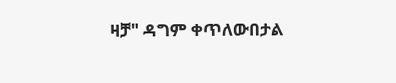ዛቻ" ዳግም ቀጥለውበታል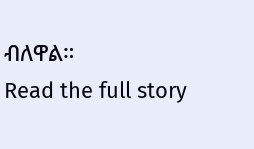ብለዋል።
Read the full story